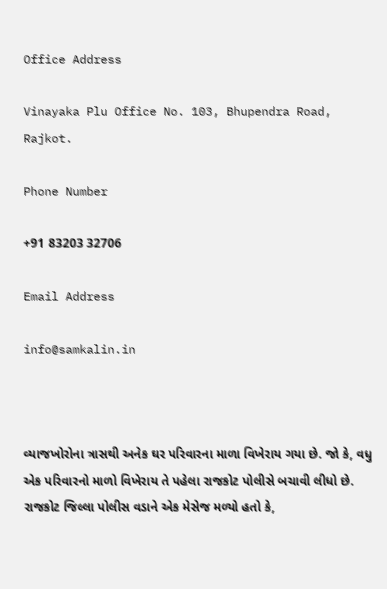Office Address

Vinayaka Plu Office No. 103, Bhupendra Road, Rajkot.

Phone Number

+91 83203 32706

Email Address

info@samkalin.in



વ્યાજખોરોના ત્રાસથી અનેક ઘર પરિવારના માળા વિખેરાય ગયા છે. જો કે, વધુ એક પરિવારનો માળો વિખેરાય તે પહેલા રાજકોટ પોલીસે બચાવી લીધો છે. રાજકોટ જિલ્લા પોલીસ વડાને એક મેસેજ મળ્યો હતો કે,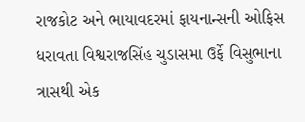રાજકોટ અને ભાયાવદરમાં ફાયનાન્સની ઓફિસ ધરાવતા વિશ્વરાજસિંહ ચુડાસમા ઉર્ફે વિસુભાના ત્રાસથી એક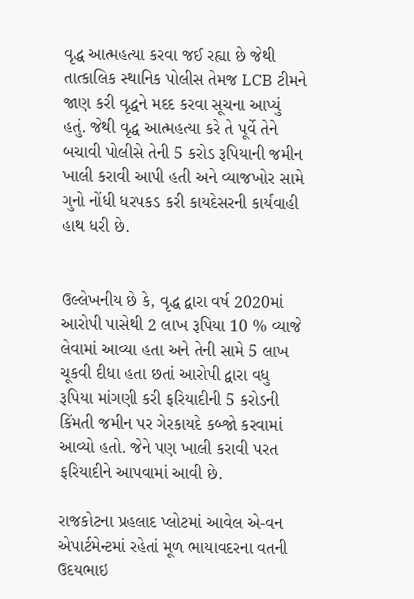વૃદ્ધ આત્મહત્યા કરવા જઈ રહ્યા છે જેથી તાત્કાલિક સ્થાનિક પોલીસ તેમજ LCB ટીમને જાણ કરી વૃદ્ધને મદદ કરવા સૂચના આપ્યું હતું. જેથી વૃદ્ધ આત્મહત્યા કરે તે પૂર્વે તેને બચાવી પોલીસે તેની 5 કરોડ રૂપિયાની જમીન ખાલી કરાવી આપી હતી અને વ્યાજખોર સામે ગુનો નોંધી ધરપકડ કરી કાયદેસરની કાર્યવાહી હાથ ધરી છે.


ઉલ્લેખનીય છે કે, વૃદ્ધ દ્વારા વર્ષ 2020માં આરોપી પાસેથી 2 લાખ રૂપિયા 10 % વ્યાજે લેવામાં આવ્યા હતા અને તેની સામે 5 લાખ ચૂકવી દીધા હતા છતાં આરોપી દ્વારા વધુ રૂપિયા માંગણી કરી ફરિયાદીની 5 કરોડની કિંમતી જમીન પર ગેરકાયદે કબ્જો કરવામાં આવ્યો હતો. જેને પણ ખાલી કરાવી પરત ફરિયાદીને આપવામાં આવી છે.

રાજકોટના પ્રહલાદ પ્લોટમાં આવેલ એ-વન એપાર્ટમેન્ટમાં રહેતાં મૂળ ભાયાવદરના વતની ઉદયભાઇ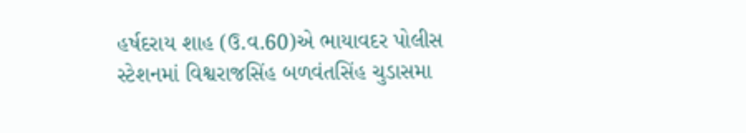હર્ષદરાય શાહ (ઉ.વ.60)એ ભાયાવદર પોલીસ સ્ટેશનમાં વિશ્વરાજસિંહ બળવંતસિંહ ચુડાસમા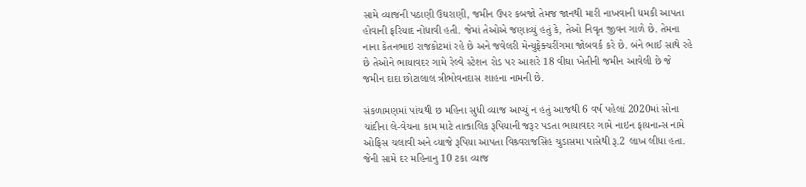સામે વ્યાજની પઠાણી ઉઘરાણી, જમીન ઉપર કબજો તેમજ જાનથી મારી નાખવાની ધમકી આપતા હોવાની ફરિયાદ નોંધાવી હતી. જેમાં તેઓએ જણાવ્યું હતું કે, તેઓ નિવૃત જીવન ગાળે છે. તેમના નાના કેતનભાઇ રાજકોટમાં રહે છે અને જવેલરી મેન્યુફેક્ચરીંગમા જોબવર્ક કરે છે. બંને ભાઈ સાથે રહે છે તેઓને ભાયાવદર ગામે રેલ્વે સ્ટેશન રોડ પર આશરે 18 વીઘા ખેતીની જમીન આવેલી છે જે જમીન દાદા છોટાલાલ ત્રીભોવનદાસ શાહના નામની છે.

સંકળામણમાં પાંચથી છ મહિના સુધી વ્યાજ આપ્યું ન હતું આજથી 6 વર્ષ પહેલાં 2020માં સોના ચાંદીના લે-વેચના કામ માટે તાત્કાલિક રૂપિયાની જરૂર પડતા ભાયાવદર ગામે નાઇન ફાયનાન્સ નામે ઓફિસ ચલાવી અને વ્યાજે રૂપિયા આપતા વિશ્ર્વરાજસિંહ ચુડાસમા પાસેથી રૂ.2 લાખ લીધા હતા. જેની સામે દર મહિનાનુ 10 ટકા વ્યાજ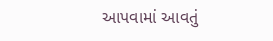આપવામાં આવતું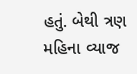હતું. બેથી ત્રણ મહિના વ્યાજ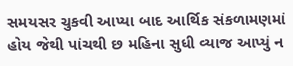સમયસર ચુકવી આપ્યા બાદ આર્થિક સંકળામણમાં હોય જેથી પાંચથી છ મહિના સુધી વ્યાજ આપ્યું ન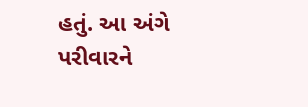હતું. આ અંગે પરીવારને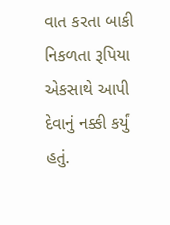વાત કરતા બાકી નિકળતા રૂપિયા એકસાથે આપી દેવાનું નક્કી કર્યું હતું.